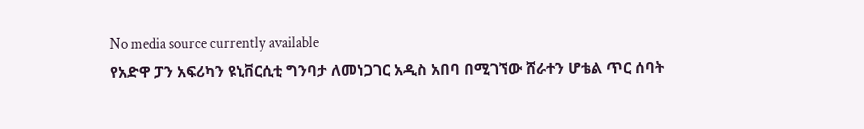No media source currently available
የአድዋ ፓን አፍሪካን ዩኒቨርሲቲ ግንባታ ለመነጋገር አዲስ አበባ በሚገኘው ሸራተን ሆቴል ጥር ሰባት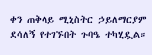ቀን ጠቅላይ ሚኒስትር ኃይለማርያም ደሳለኝ የተገኙበት ጉባዔ ተካሂዷል።